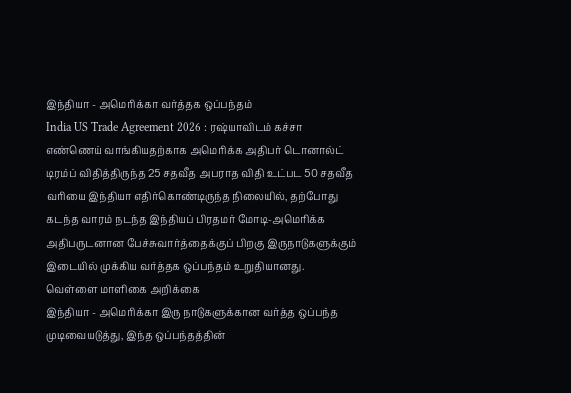இந்தியா - அமெரிக்கா வர்த்தக ஒப்பந்தம்
India US Trade Agreement 2026 : ரஷ்யாவிடம் கச்சா எண்ணெய் வாங்கியதற்காக அமெரிக்க அதிபர் டொனால்ட் டிரம்ப் விதித்திருந்த 25 சதவீத அபராத விதி உட்பட 50 சதவீத வரியை இந்தியா எதிர்கொண்டிருந்த நிலையில், தற்போது கடந்த வாரம் நடந்த இந்தியப் பிரதமர் மோடி-அமெரிக்க அதிபருடனான பேச்சுவார்த்தைக்குப் பிறகு இருநாடுகளுக்கும் இடையில் முக்கிய வர்த்தக ஒப்பந்தம் உறுதியானது.
வெள்ளை மாளிகை அறிக்கை
இந்தியா - அமெரிக்கா இரு நாடுகளுக்கான வர்த்த ஒப்பந்த முடிவையடுத்து, இந்த ஒப்பந்தத்தின்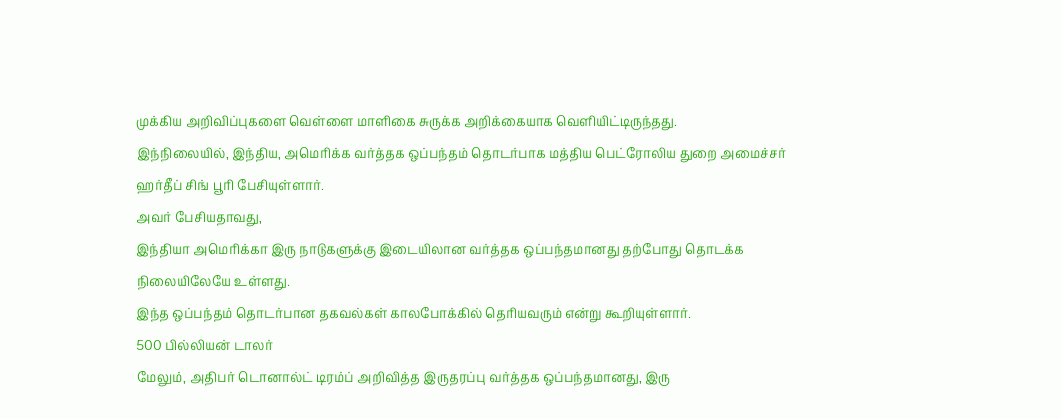முக்கிய அறிவிப்புகளை வெள்ளை மாளிகை சுருக்க அறிக்கையாக வெளியிட்டிருந்தது.
இந்நிலையில், இந்திய, அமெரிக்க வர்த்தக ஒப்பந்தம் தொடர்பாக மத்திய பெட்ரோலிய துறை அமைச்சர் ஹர்தீப் சிங் பூரி பேசியுள்ளார்.
அவர் பேசியதாவது,
இந்தியா அமெரிக்கா இரு நாடுகளுக்கு இடையிலான வர்த்தக ஒப்பந்தமானது தற்போது தொடக்க நிலையிலேயே உள்ளது.
இந்த ஒப்பந்தம் தொடர்பான தகவல்கள் காலபோக்கில் தெரியவரும் என்று கூறியுள்ளார்.
500 பில்லியன் டாலர்
மேலும், அதிபர் டொனால்ட் டிரம்ப் அறிவித்த இருதரப்பு வர்த்தக ஒப்பந்தமானது, இரு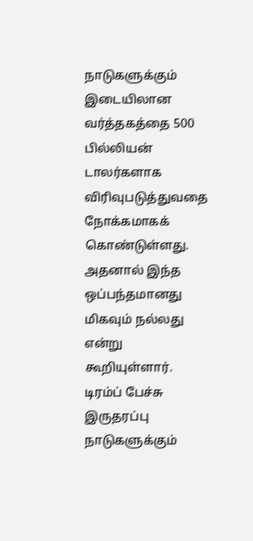நாடுகளுக்கும் இடையிலான வர்த்தகத்தை 500 பில்லியன் டாலர்களாக விரிவுபடுத்துவதை நோக்கமாகக் கொண்டுள்ளது.
அதனால் இந்த ஒப்பந்தமானது மிகவும் நல்லது என்று கூறியுள்ளார்.
டிரம்ப் பேச்சு
இருதரப்பு நாடுகளுக்கும்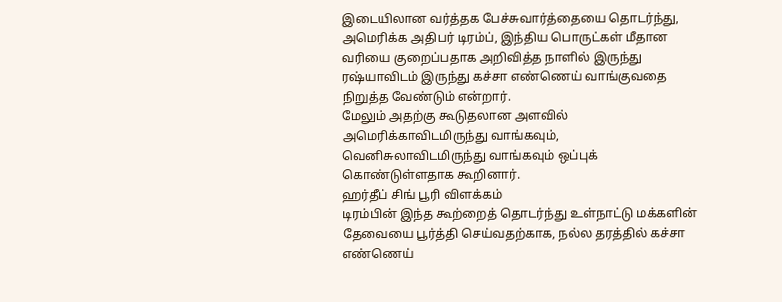இடையிலான வர்த்தக பேச்சுவார்த்தையை தொடர்ந்து, அமெரிக்க அதிபர் டிரம்ப், இந்திய பொருட்கள் மீதான வரியை குறைப்பதாக அறிவித்த நாளில் இருந்து ரஷ்யாவிடம் இருந்து கச்சா எண்ணெய் வாங்குவதை நிறுத்த வேண்டும் என்றார்.
மேலும் அதற்கு கூடுதலான அளவில் அமெரிக்காவிடமிருந்து வாங்கவும், வெனிசுலாவிடமிருந்து வாங்கவும் ஒப்புக் கொண்டுள்ளதாக கூறினார்.
ஹர்தீப் சிங் பூரி விளக்கம்
டிரம்பின் இந்த கூற்றைத் தொடர்ந்து உள்நாட்டு மக்களின் தேவையை பூர்த்தி செய்வதற்காக, நல்ல தரத்தில் கச்சா எண்ணெய்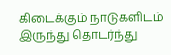கிடைக்கும் நாடுகளிடம் இருந்து தொடர்ந்து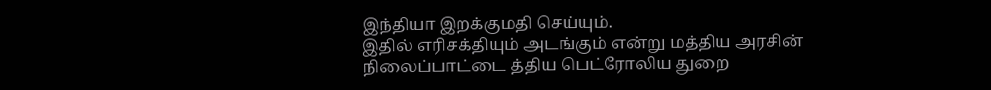இந்தியா இறக்குமதி செய்யும்.
இதில் எரிசக்தியும் அடங்கும் என்று மத்திய அரசின் நிலைப்பாட்டை த்திய பெட்ரோலிய துறை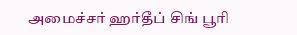அமைச்சர் ஹர்தீப் சிங் பூரி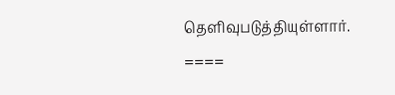தெளிவுபடுத்தியுள்ளார்.
====